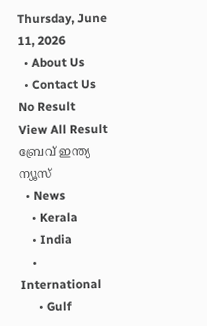Thursday, June 11, 2026
  • About Us
  • Contact Us
No Result
View All Result
ബ്രേവ് ഇന്ത്യ ന്യൂസ്
  • News
    • Kerala
    • India
    • International
      • Gulf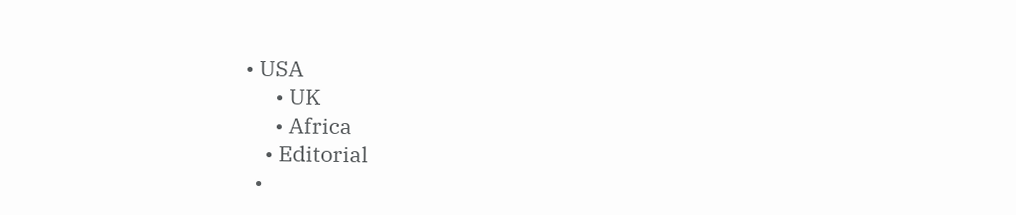• USA
      • UK
      • Africa
    • Editorial
  •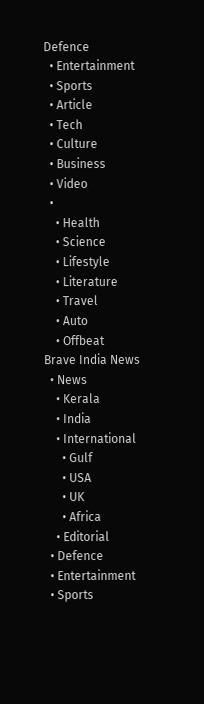Defence
  • Entertainment
  • Sports
  • Article
  • Tech
  • Culture
  • Business
  • Video
  •
    • Health
    • Science
    • Lifestyle
    • Literature
    • Travel
    • Auto
    • Offbeat
Brave India News
  • News
    • Kerala
    • India
    • International
      • Gulf
      • USA
      • UK
      • Africa
    • Editorial
  • Defence
  • Entertainment
  • Sports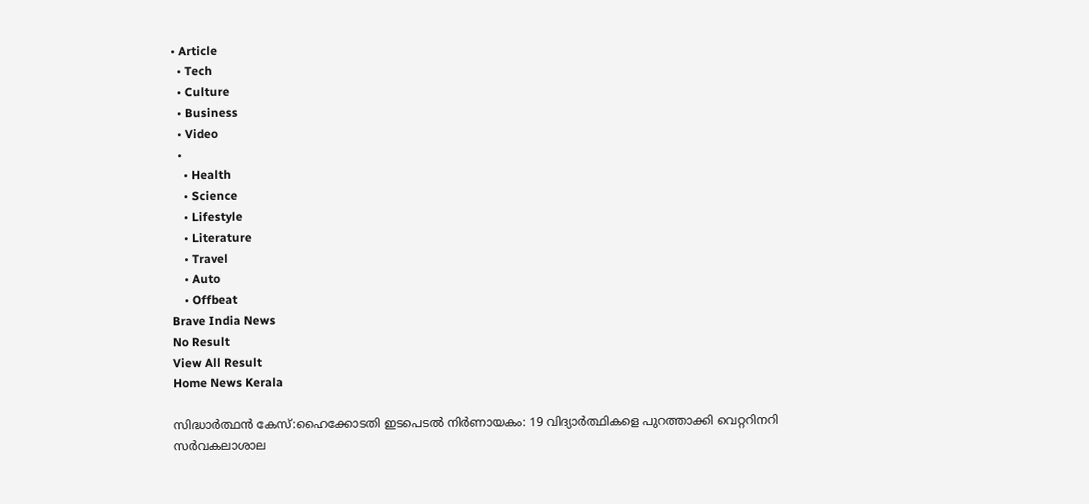• Article
  • Tech
  • Culture
  • Business
  • Video
  •
    • Health
    • Science
    • Lifestyle
    • Literature
    • Travel
    • Auto
    • Offbeat
Brave India News
No Result
View All Result
Home News Kerala

സിദ്ധാർത്ഥൻ കേസ്:ഹൈക്കോടതി ഇടപെടൽ നിർണായകം: 19 വിദ്യാർത്ഥികളെ പുറത്താക്കി വെറ്ററിനറി സർവകലാശാല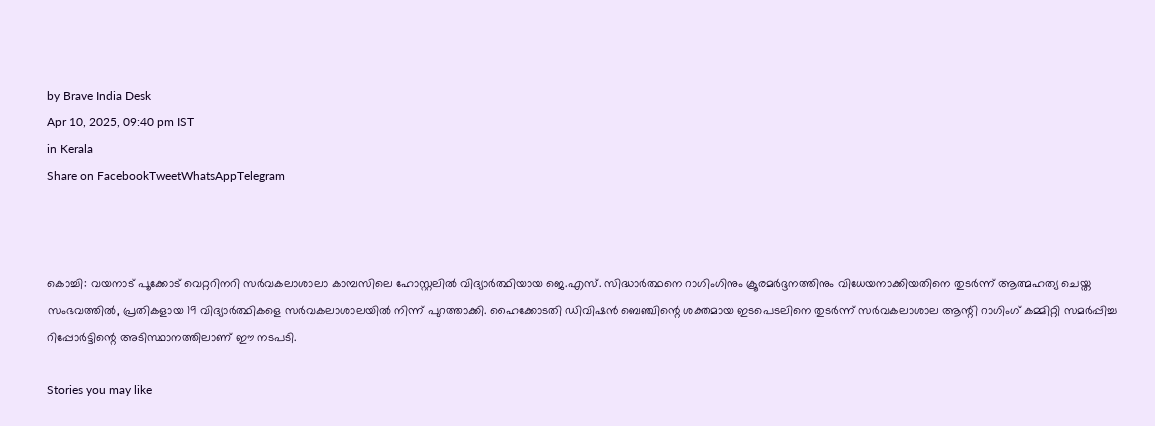by Brave India Desk
Apr 10, 2025, 09:40 pm IST
in Kerala
Share on FacebookTweetWhatsAppTelegram



കൊച്ചി: വയനാട് പൂക്കോട് വെറ്ററിനറി സർവകലാശാലാ കാമ്പസിലെ ഹോസ്റ്റലിൽ വിദ്യാർത്ഥിയായ ജെ.എസ്. സിദ്ധാർത്ഥനെ റാഗിംഗിനും ക്രൂരമർദ്ദനത്തിനും വിധേയനാക്കിയതിനെ തുടർന്ന് ആത്മഹത്യ ചെയ്ത സംഭവത്തിൽ, പ്രതികളായ 19 വിദ്യാർത്ഥികളെ സർവകലാശാലയിൽ നിന്ന് പുറത്താക്കി. ഹൈക്കോടതി ഡിവിഷൻ ബെഞ്ചിന്റെ ശക്തമായ ഇടപെടലിനെ തുടർന്ന് സർവകലാശാല ആന്റി റാഗിംഗ് കമ്മിറ്റി സമർപ്പിച്ച റിപ്പോർട്ടിന്റെ അടിസ്ഥാനത്തിലാണ് ഈ നടപടി.

Stories you may like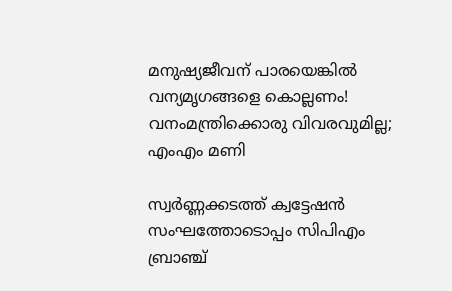മനുഷ്യജീവന് പാരയെങ്കിൽ വന്യമൃഗങ്ങളെ കൊല്ലണം! വനംമന്ത്രിക്കൊരു വിവരവുമില്ല; എംഎം മണി

സ്വർണ്ണക്കടത്ത് ക്വട്ടേഷൻ സംഘത്തോടൊപ്പം സിപിഎം ബ്രാഞ്ച്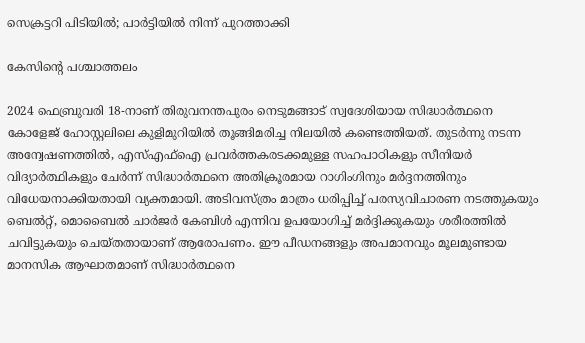സെക്രട്ടറി പിടിയിൽ; പാർട്ടിയിൽ നിന്ന് പുറത്താക്കി

കേസിന്റെ പശ്ചാത്തലം

2024 ഫെബ്രുവരി 18-നാണ് തിരുവനന്തപുരം നെടുമങ്ങാട് സ്വദേശിയായ സിദ്ധാർത്ഥനെ കോളേജ് ഹോസ്റ്റലിലെ കുളിമുറിയിൽ തൂങ്ങിമരിച്ച നിലയിൽ കണ്ടെത്തിയത്. തുടർന്നു നടന്ന അന്വേഷണത്തിൽ, എസ്എഫ്ഐ പ്രവർത്തകരടക്കമുള്ള സഹപാഠികളും സീനിയർ വിദ്യാർത്ഥികളും ചേർന്ന് സിദ്ധാർത്ഥനെ അതിക്രൂരമായ റാഗിംഗിനും മർദ്ദനത്തിനും വിധേയനാക്കിയതായി വ്യക്തമായി. അടിവസ്ത്രം മാത്രം ധരിപ്പിച്ച് പരസ്യവിചാരണ നടത്തുകയും ബെൽറ്റ്, മൊബൈൽ ചാർജർ കേബിൾ എന്നിവ ഉപയോഗിച്ച് മർദ്ദിക്കുകയും ശരീരത്തിൽ ചവിട്ടുകയും ചെയ്തതായാണ് ആരോപണം. ഈ പീഡനങ്ങളും അപമാനവും മൂലമുണ്ടായ മാനസിക ആഘാതമാണ് സിദ്ധാർത്ഥനെ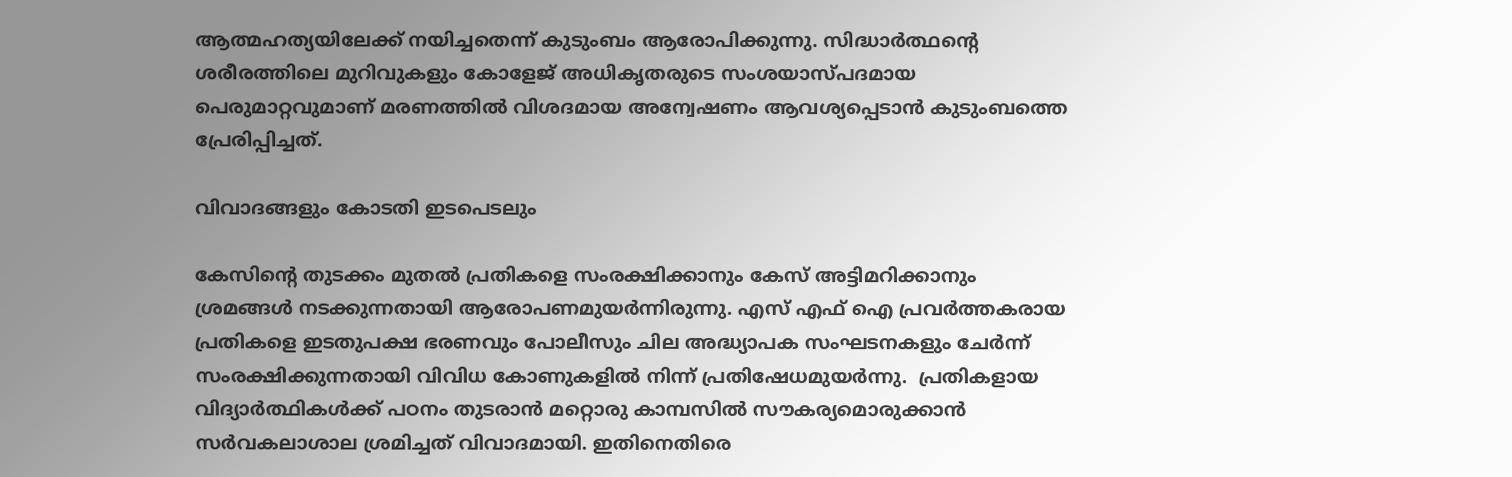ആത്മഹത്യയിലേക്ക് നയിച്ചതെന്ന് കുടുംബം ആരോപിക്കുന്നു. സിദ്ധാർത്ഥന്റെ ശരീരത്തിലെ മുറിവുകളും കോളേജ് അധികൃതരുടെ സംശയാസ്പദമായ പെരുമാറ്റവുമാണ് മരണത്തിൽ വിശദമായ അന്വേഷണം ആവശ്യപ്പെടാൻ കുടുംബത്തെ പ്രേരിപ്പിച്ചത്.

വിവാദങ്ങളും കോടതി ഇടപെടലും

കേസിന്റെ തുടക്കം മുതൽ പ്രതികളെ സംരക്ഷിക്കാനും കേസ് അട്ടിമറിക്കാനും ശ്രമങ്ങൾ നടക്കുന്നതായി ആരോപണമുയർന്നിരുന്നു. എസ് എഫ് ഐ പ്രവർത്തകരായ പ്രതികളെ ഇടതുപക്ഷ ഭരണവും പോലീസും ചില അദ്ധ്യാപക സംഘടനകളും ചേർന്ന് സംരക്ഷിക്കുന്നതായി വിവിധ കോണുകളിൽ നിന്ന് പ്രതിഷേധമുയർന്നു.  പ്രതികളായ വിദ്യാർത്ഥികൾക്ക് പഠനം തുടരാൻ മറ്റൊരു കാമ്പസിൽ സൗകര്യമൊരുക്കാൻ സർവകലാശാല ശ്രമിച്ചത് വിവാദമായി. ഇതിനെതിരെ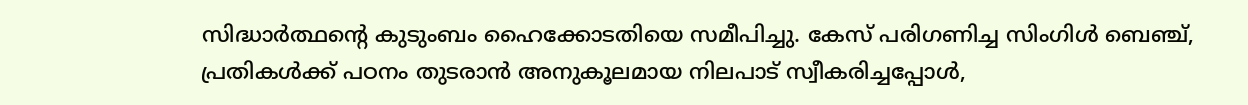സിദ്ധാർത്ഥന്റെ കുടുംബം ഹൈക്കോടതിയെ സമീപിച്ചു. കേസ് പരിഗണിച്ച സിംഗിൾ ബെഞ്ച്, പ്രതികൾക്ക് പഠനം തുടരാൻ അനുകൂലമായ നിലപാട് സ്വീകരിച്ചപ്പോൾ,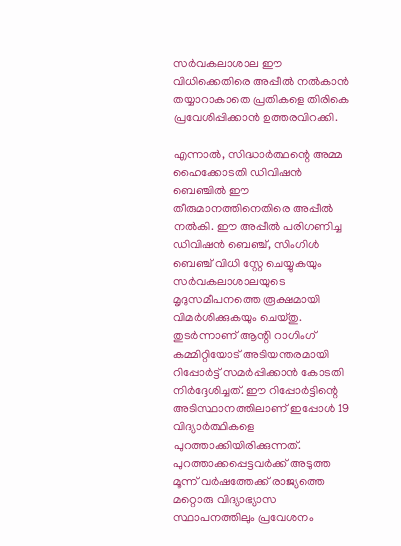സർവകലാശാല ഈ വിധിക്കെതിരെ അപ്പീൽ നൽകാൻ തയ്യാറാകാതെ പ്രതികളെ തിരികെ പ്രവേശിപ്പിക്കാൻ ഉത്തരവിറക്കി.

എന്നാൽ, സിദ്ധാർത്ഥന്റെ അമ്മ ഹൈക്കോടതി ഡിവിഷൻ ബെഞ്ചിൽ ഈ തീരുമാനത്തിനെതിരെ അപ്പീൽ നൽകി. ഈ അപ്പീൽ പരിഗണിച്ച ഡിവിഷൻ ബെഞ്ച്, സിംഗിൾ ബെഞ്ച് വിധി സ്റ്റേ ചെയ്യുകയും സർവകലാശാലയുടെ മൃദുസമീപനത്തെ രൂക്ഷമായി വിമർശിക്കുകയും ചെയ്തു. തുടർന്നാണ് ആന്റി റാഗിംഗ് കമ്മിറ്റിയോട് അടിയന്തരമായി റിപ്പോർട്ട് സമർപ്പിക്കാൻ കോടതി നിർദ്ദേശിച്ചത്. ഈ റിപ്പോർട്ടിന്റെ അടിസ്ഥാനത്തിലാണ് ഇപ്പോൾ 19 വിദ്യാർത്ഥികളെ പുറത്താക്കിയിരിക്കുന്നത്. പുറത്താക്കപ്പെട്ടവർക്ക് അടുത്ത മൂന്ന് വർഷത്തേക്ക് രാജ്യത്തെ മറ്റൊരു വിദ്യാഭ്യാസ സ്ഥാപനത്തിലും പ്രവേശനം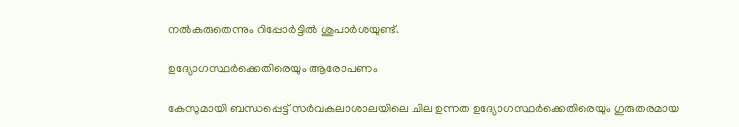നൽകരുതെന്നും റിപ്പോർട്ടിൽ ശുപാർശയുണ്ട്.

ഉദ്യോഗസ്ഥർക്കെതിരെയും ആരോപണം

കേസുമായി ബന്ധപ്പെട്ട് സർവകലാശാലയിലെ ചില ഉന്നത ഉദ്യോഗസ്ഥർക്കെതിരെയും ഗുരുതരമായ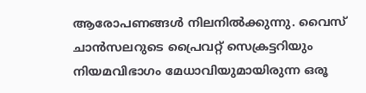ആരോപണങ്ങൾ നിലനിൽക്കുന്നു. വൈസ് ചാൻസലറുടെ പ്രൈവറ്റ് സെക്രട്ടറിയും നിയമവിഭാഗം മേധാവിയുമായിരുന്ന ഒരൂ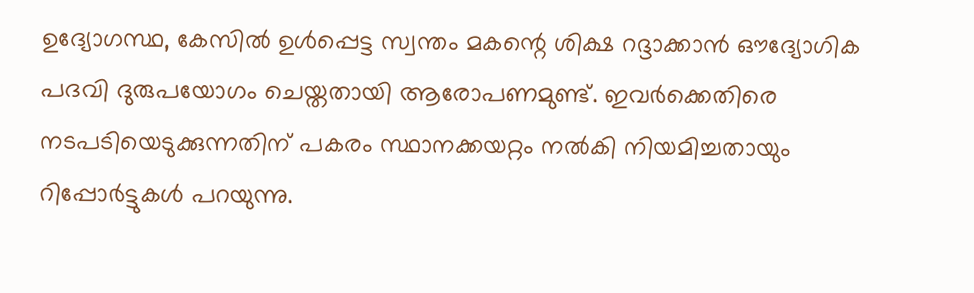ഉദ്യോഗസ്ഥ, കേസിൽ ഉൾപ്പെട്ട സ്വന്തം മകന്റെ ശിക്ഷ റദ്ദാക്കാൻ ഔദ്യോഗിക പദവി ദുരുപയോഗം ചെയ്തതായി ആരോപണമുണ്ട്. ഇവർക്കെതിരെ നടപടിയെടുക്കുന്നതിന് പകരം സ്ഥാനക്കയറ്റം നൽകി നിയമിച്ചതായും റിപ്പോർട്ടുകൾ പറയുന്നു.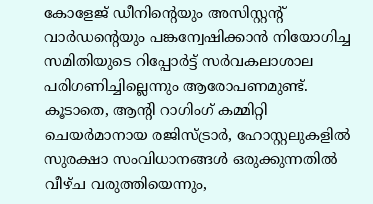കോളേജ് ഡീനിന്റെയും അസിസ്റ്റന്റ് വാർഡന്റെയും പങ്കന്വേഷിക്കാൻ നിയോഗിച്ച സമിതിയുടെ റിപ്പോർട്ട് സർവകലാശാല പരിഗണിച്ചില്ലെന്നും ആരോപണമുണ്ട്. കൂടാതെ, ആന്റി റാഗിംഗ് കമ്മിറ്റി ചെയർമാനായ രജിസ്ട്രാർ, ഹോസ്റ്റലുകളിൽ സുരക്ഷാ സംവിധാനങ്ങൾ ഒരുക്കുന്നതിൽ വീഴ്ച വരുത്തിയെന്നും,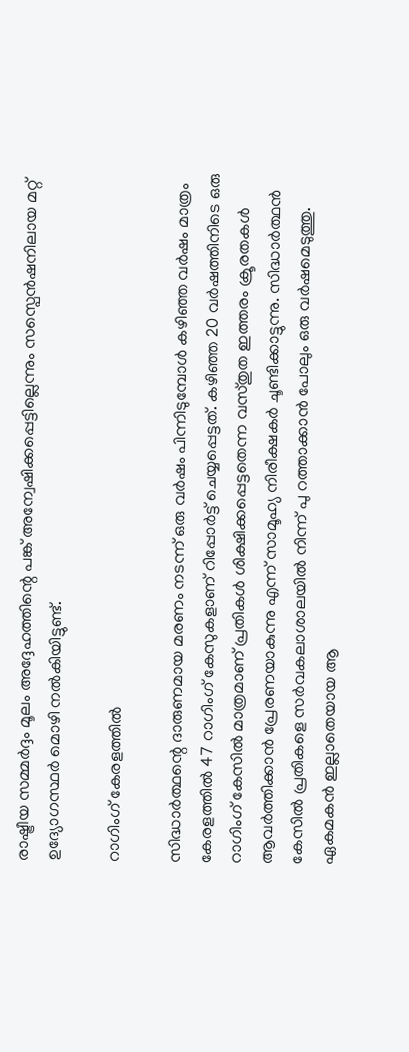രാഷ്ട്രീയ സമ്മർദ്ദം മൂലം അദ്ദേഹത്തിന്റെ പങ്ക് അന്വേഷിക്കപ്പെട്ടില്ലെന്നും സസ്പെൻഷനിലായ മറ്റ് ഉദ്യോഗസ്ഥർ മൊഴി നൽകിയിട്ടുണ്ട്.

റാഗിംഗ് കേരളത്തിൽ

സിദ്ധാർത്ഥന്റെ ദാരുണമായ മരണം നടന്ന് ഒരു വർഷം പിന്നിടുമ്പോൾ കഴിഞ്ഞ വർഷം മാത്രം കേരളത്തിൽ 47 റാഗിംഗ് കേസുകളാണ് റിപ്പോർട്ട് ചെയ്യപ്പെട്ടത്. കഴിഞ്ഞ 20 വർഷത്തിനിടെ ഒരു റാഗിംഗ് കേസിൽ മാത്രമാണ് പ്രതികൾ ശിക്ഷിക്കപ്പെട്ടതെന്ന വസ്തുത ഇത്തരം ക്രൂരതകൾ ആവർത്തിക്കാൻ പ്രേരണയാകുന്നു എന്ന് സാമൂഹ്യ നിരീക്ഷകർ ചൂണ്ടിക്കാട്ടുന്നു. സിദ്ധാർത്ഥൻ കേസിൽ പ്രതികളെ സർവകലാശാലയിൽ നിന്ന് പു റത്താക്കാൻ പോലും ഒരു വർഷമെടുത്തു. ഏകമകൻ ഇല്ലാതെയായ ആ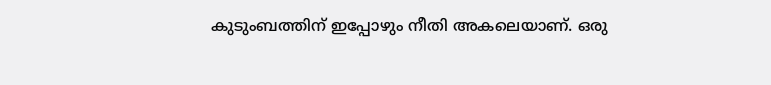കുടുംബത്തിന് ഇപ്പോഴും നീതി അകലെയാണ്. ഒരു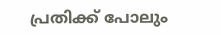പ്രതിക്ക് പോലും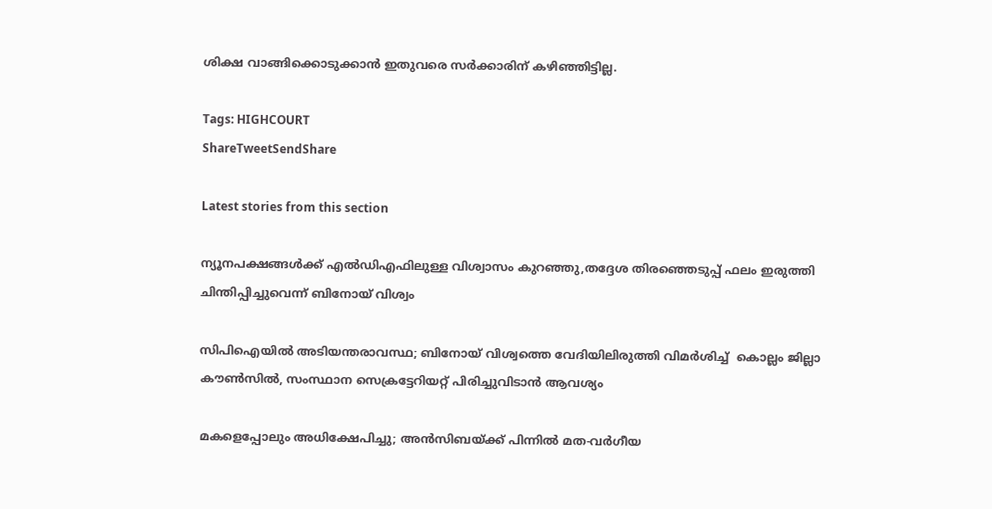ശിക്ഷ വാങ്ങിക്കൊടുക്കാൻ ഇതുവരെ സർക്കാരിന് കഴിഞ്ഞിട്ടില്ല.

Tags: HIGHCOURT
ShareTweetSendShare

Latest stories from this section

ന്യൂനപക്ഷങ്ങൾക്ക് എൽഡിഎഫിലുള്ള വിശ്വാസം കുറഞ്ഞു,തദ്ദേശ തിരഞ്ഞെടുപ്പ് ഫലം ഇരുത്തി ചിന്തിപ്പിച്ചുവെന്ന് ബിനോയ് വിശ്വം

സിപിഐയിൽ അടിയന്തരാവസ്ഥ; ബിനോയ് വിശ്വത്തെ വേദിയിലിരുത്തി വിമർശിച്ച്  കൊല്ലം ജില്ലാ കൗൺസിൽ, സംസ്ഥാന സെക്രട്ടേറിയറ്റ് പിരിച്ചുവിടാൻ ആവശ്യം

മകളെപ്പോലും അധിക്ഷേപിച്ചു; അൻസിബയ്ക്ക് പിന്നിൽ മത-വർഗീയ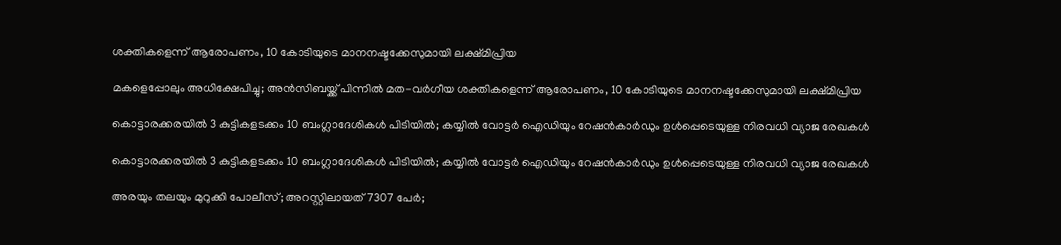ശക്തികളെന്ന് ആരോപണം, 10 കോടിയുടെ മാനനഷ്ടക്കേസുമായി ലക്ഷ്മിപ്രിയ

മകളെപ്പോലും അധിക്ഷേപിച്ചു; അൻസിബയ്ക്ക് പിന്നിൽ മത-വർഗീയ ശക്തികളെന്ന് ആരോപണം, 10 കോടിയുടെ മാനനഷ്ടക്കേസുമായി ലക്ഷ്മിപ്രിയ

കൊട്ടാരക്കരയിൽ 3 കുട്ടികളടക്കം 10 ബംഗ്ലാദേശികൾ പിടിയിൽ; കയ്യിൽ വോട്ടർ ഐഡിയും റേഷൻകാർഡും ഉൾപ്പെടെയുള്ള നിരവധി വ്യാജ രേഖകൾ

കൊട്ടാരക്കരയിൽ 3 കുട്ടികളടക്കം 10 ബംഗ്ലാദേശികൾ പിടിയിൽ; കയ്യിൽ വോട്ടർ ഐഡിയും റേഷൻകാർഡും ഉൾപ്പെടെയുള്ള നിരവധി വ്യാജ രേഖകൾ

അരയും തലയും മുറുക്കി പോലീസ്; അറസ്റ്റിലായത് 7307 പേർ;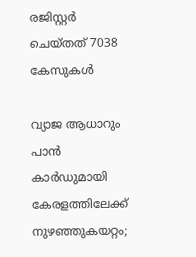രജിസ്റ്റർ ചെയ്തത് 7038 കേസുകൾ

വ്യാജ ആധാറും പാൻ കാർഡുമായി കേരളത്തിലേക്ക് നുഴഞ്ഞുകയറ്റം;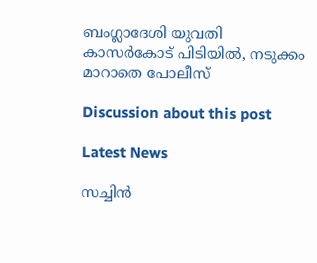ബംഗ്ലാദേശി യുവതി കാസർകോട് പിടിയിൽ, നടുക്കം മാറാതെ പോലീസ്

Discussion about this post

Latest News

സച്ചിൻ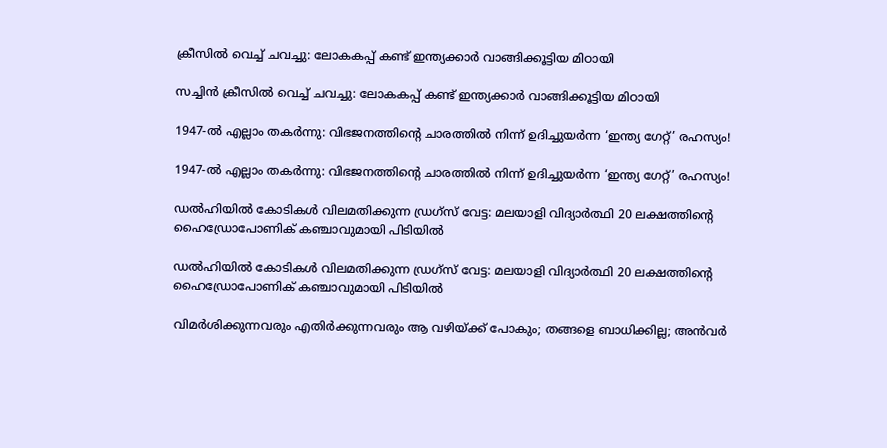ക്രീസിൽ വെച്ച് ചവച്ചു: ലോകകപ്പ് കണ്ട് ഇന്ത്യക്കാർ വാങ്ങിക്കൂട്ടിയ മിഠായി

സച്ചിൻ ക്രീസിൽ വെച്ച് ചവച്ചു: ലോകകപ്പ് കണ്ട് ഇന്ത്യക്കാർ വാങ്ങിക്കൂട്ടിയ മിഠായി

1947-ൽ എല്ലാം തകർന്നു: വിഭജനത്തിന്റെ ചാരത്തിൽ നിന്ന് ഉദിച്ചുയർന്ന ‘ഇന്ത്യ ഗേറ്റ്’ രഹസ്യം!

1947-ൽ എല്ലാം തകർന്നു: വിഭജനത്തിന്റെ ചാരത്തിൽ നിന്ന് ഉദിച്ചുയർന്ന ‘ഇന്ത്യ ഗേറ്റ്’ രഹസ്യം!

ഡൽഹിയിൽ കോടികൾ വിലമതിക്കുന്ന ഡ്രഗ്സ് വേട്ട: മലയാളി വിദ്യാർത്ഥി 20 ലക്ഷത്തിന്റെ ഹൈഡ്രോപോണിക് കഞ്ചാവുമായി പിടിയിൽ

ഡൽഹിയിൽ കോടികൾ വിലമതിക്കുന്ന ഡ്രഗ്സ് വേട്ട: മലയാളി വിദ്യാർത്ഥി 20 ലക്ഷത്തിന്റെ ഹൈഡ്രോപോണിക് കഞ്ചാവുമായി പിടിയിൽ

വിമർശിക്കുന്നവരും എതിർക്കുന്നവരും ആ വഴിയ്ക്ക് പോകും; തങ്ങളെ ബാധിക്കില്ല; അൻവർ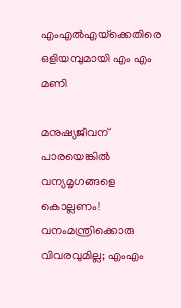എംഎൽഎയ്‌ക്കെതിരെ ഒളിയമ്പുമായി എം എം മണി

മനുഷ്യജീവന് പാരയെങ്കിൽ വന്യമൃഗങ്ങളെ കൊല്ലണം! വനംമന്ത്രിക്കൊരു വിവരവുമില്ല; എംഎം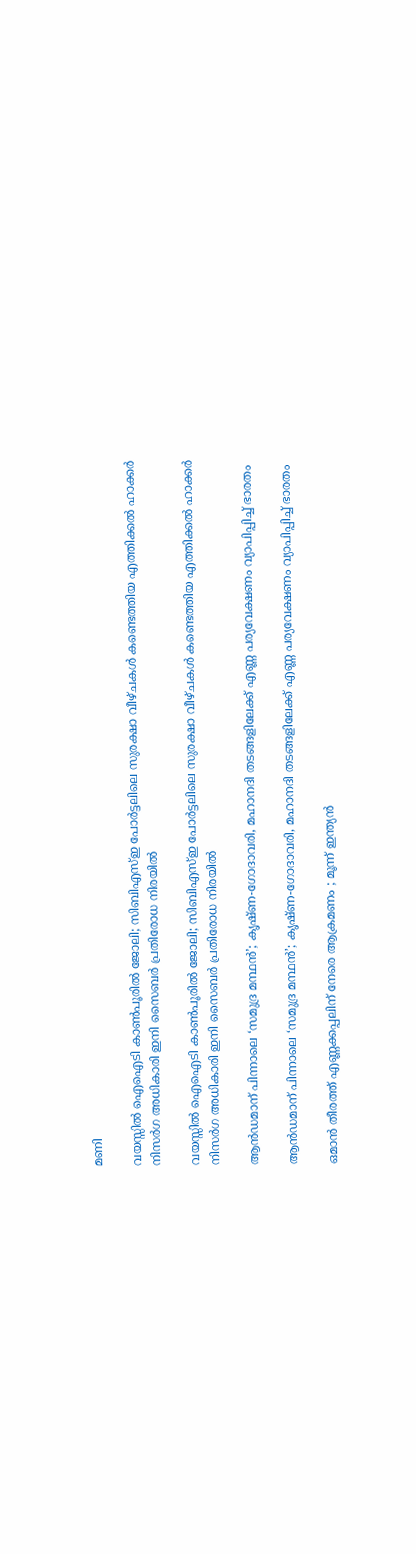മണി

വയസ്സിൽ ഐഐടി കാൺപൂരിൽ ജോലി; സിബിഎസ്ഇ പോർട്ടലിലെ സുരക്ഷാ വീഴ്ചകൾ കണ്ടെത്തിയ എത്തിക്കൽ ഹാക്കർ നിസർഗ അധികാരി ഇനി സൈബർ പ്രതിരോധ നിരയിൽ

വയസ്സിൽ ഐഐടി കാൺപൂരിൽ ജോലി; സിബിഎസ്ഇ പോർട്ടലിലെ സുരക്ഷാ വീഴ്ചകൾ കണ്ടെത്തിയ എത്തിക്കൽ ഹാക്കർ നിസർഗ അധികാരി ഇനി സൈബർ പ്രതിരോധ നിരയിൽ

ആൻഡമാന് പിന്നാലെ ‘സമുദ്ര മന്ഥൻ’; കൃഷ്ണ-ഗോദാവരി, മഹാനദി തടങ്ങളിലേക്ക് എണ്ണ പര്യവേക്ഷണം വ്യാപിപ്പിച്ച് ഭാരതം

ആൻഡമാന് പിന്നാലെ ‘സമുദ്ര മന്ഥൻ’; കൃഷ്ണ-ഗോദാവരി, മഹാനദി തടങ്ങളിലേക്ക് എണ്ണ പര്യവേക്ഷണം വ്യാപിപ്പിച്ച് ഭാരതം

ഒമാൻ തീരത്ത് എണ്ണക്കപ്പലിന് നേരെ ആക്രമണം ; മൂന്ന് ഇന്ത്യൻ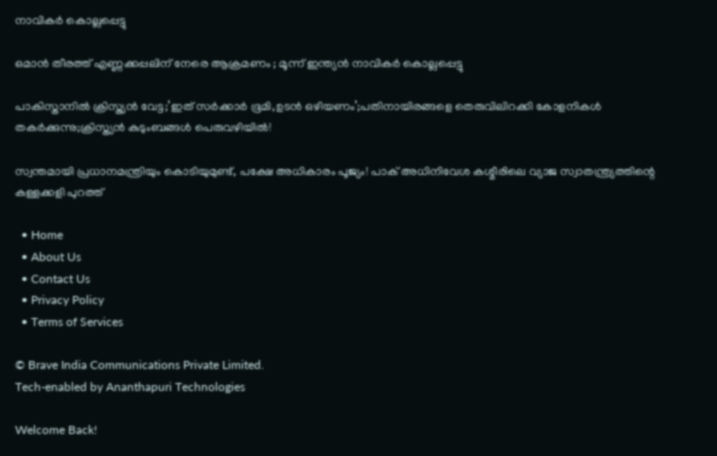നാവികർ കൊല്ലപ്പെട്ടു

ഒമാൻ തീരത്ത് എണ്ണക്കപ്പലിന് നേരെ ആക്രമണം ; മൂന്ന് ഇന്ത്യൻ നാവികർ കൊല്ലപ്പെട്ടു

പാകിസ്താനിൽ ക്രിസ്ത്യൻ വേട്ട;’ഇത് സർക്കാർ ഭൂമി,ഉടൻ ഒഴിയണം’;പതിനായിരങ്ങളെ തെരുവിലിറക്കി കോളനികൾ തകർക്കുന്നു;ക്രിസ്ത്യൻ കുടുംബങ്ങൾ പെരുവഴിയിൽ!

സ്വന്തമായി പ്രധാനമന്ത്രിയും കൊടിയുമുണ്ട്, പക്ഷേ അധികാരം പൂജ്യം! പാക് അധിനിവേശ കശ്മീരിലെ വ്യാജ സ്വാതന്ത്ര്യത്തിന്റെ കള്ളക്കളി പുറത്ത്

  • Home
  • About Us
  • Contact Us
  • Privacy Policy
  • Terms of Services

© Brave India Communications Private Limited.
Tech-enabled by Ananthapuri Technologies

Welcome Back!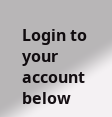Login to your account below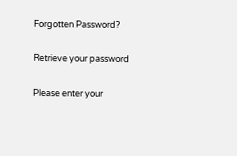Forgotten Password?

Retrieve your password

Please enter your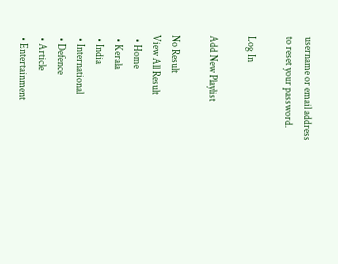username or email address to reset your password.

Log In

Add New Playlist

No Result
View All Result
  • Home
  • Kerala
  • India
  • International
  • Defence
  • Article
  • Entertainment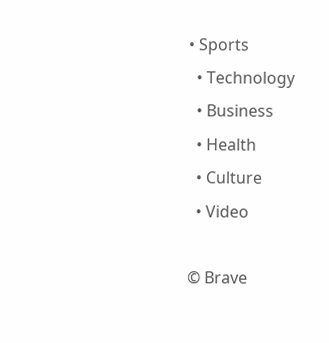• Sports
  • Technology
  • Business
  • Health
  • Culture
  • Video

© Brave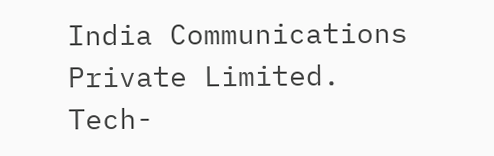India Communications Private Limited.
Tech-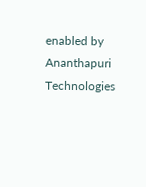enabled by Ananthapuri Technologies